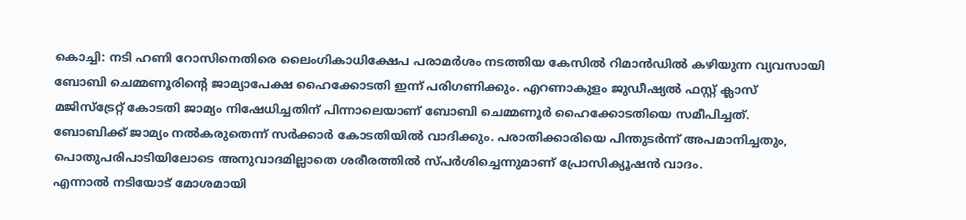കൊച്ചി: നടി ഹണി റോസിനെതിരെ ലൈംഗികാധിക്ഷേപ പരാമർശം നടത്തിയ കേസിൽ റിമാൻഡിൽ കഴിയുന്ന വ്യവസായി ബോബി ചെമ്മണൂരിന്റെ ജാമ്യാപേക്ഷ ഹൈക്കോടതി ഇന്ന് പരിഗണിക്കും. എറണാകുളം ജുഡീഷ്യൽ ഫസ്റ്റ് ക്ലാസ് മജിസ്ട്രേറ്റ് കോടതി ജാമ്യം നിഷേധിച്ചതിന് പിന്നാലെയാണ് ബോബി ചെമ്മണൂർ ഹൈക്കോടതിയെ സമീപിച്ചത്.
ബോബിക്ക് ജാമ്യം നൽകരുതെന്ന് സർക്കാർ കോടതിയിൽ വാദിക്കും. പരാതിക്കാരിയെ പിന്തുടർന്ന് അപമാനിച്ചതും, പൊതുപരിപാടിയിലോടെ അനുവാദമില്ലാതെ ശരീരത്തിൽ സ്പർശിച്ചെന്നുമാണ് പ്രോസിക്യൂഷൻ വാദം.
എന്നാൽ നടിയോട് മോശമായി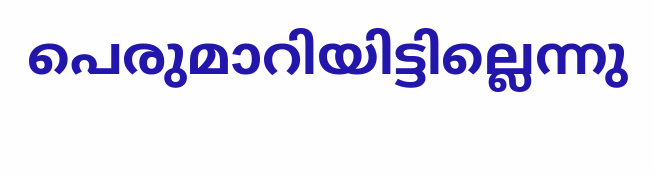പെരുമാറിയിട്ടില്ലെന്നു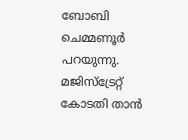ബോബി ചെമ്മണൂർ പറയുന്നു. മജിസ്ട്രേറ്റ് കോടതി താൻ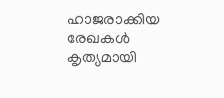ഹാജരാക്കിയ രേഖകൾ കൃത്യമായി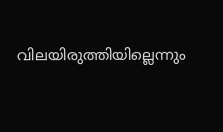വിലയിരുത്തിയില്ലെന്നും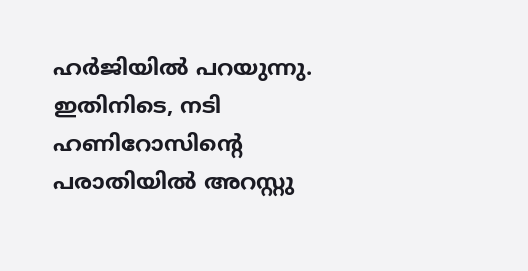ഹർജിയിൽ പറയുന്നു.
ഇതിനിടെ, നടി ഹണിറോസിന്റെ പരാതിയിൽ അറസ്റ്റു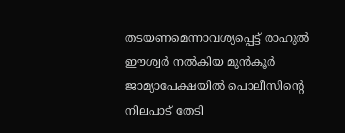തടയണമെന്നാവശ്യപ്പെട്ട് രാഹുൽ ഈശ്വർ നൽകിയ മുൻകൂർ ജാമ്യാപേക്ഷയിൽ പൊലീസിന്റെ നിലപാട് തേടി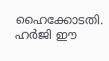ഹൈക്കോടതി. ഹർജി ഈ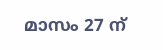മാസം 27 ന്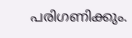പരിഗണിക്കും.